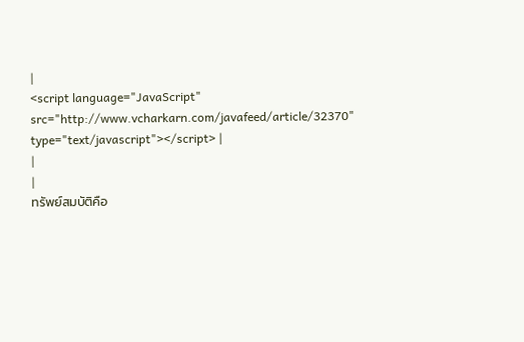|
<script language="JavaScript" src="http://www.vcharkarn.com/javafeed/article/32370" type="text/javascript"></script> |
|
|
ทรัพย์สมบัติคือ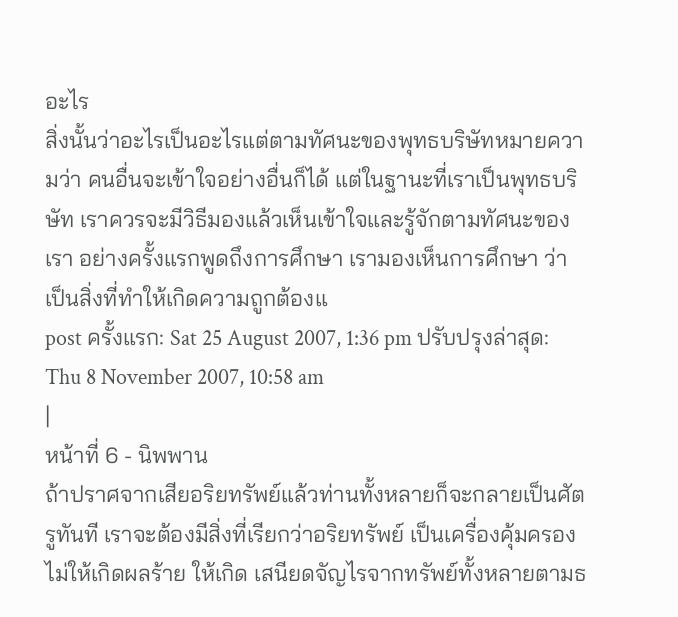อะไร
สิ่งนั้นว่าอะไรเป็นอะไรแต่ตามทัศนะของพุทธบริษัทหมายความว่า คนอื่นจะเข้าใจอย่างอื่นก็ได้ แต่ในฐานะที่เราเป็นพุทธบริษัท เราควรจะมีวิธีมองแล้วเห็นเข้าใจและรู้จักตามทัศนะของเรา อย่างครั้งแรกพูดถึงการศึกษา เรามองเห็นการศึกษา ว่าเป็นสิ่งที่ทำให้เกิดความถูกต้องแ
post ครั้งแรก: Sat 25 August 2007, 1:36 pm ปรับปรุงล่าสุด: Thu 8 November 2007, 10:58 am
|
หน้าที่ 6 - นิพพาน
ถ้าปราศจากเสียอริยทรัพย์แล้วท่านทั้งหลายก็จะกลายเป็นศัตรูทันที เราจะต้องมีสิ่งที่เรียกว่าอริยทรัพย์ เป็นเครื่องคุ้มครองไม่ให้เกิดผลร้าย ให้เกิด เสนียดจัญไรจากทรัพย์ทั้งหลายตามธ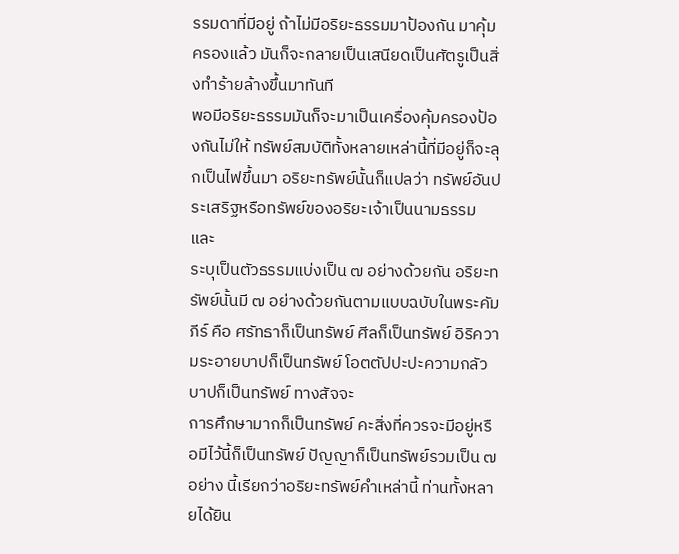รรมดาที่มีอยู่ ถ้าไม่มีอริยะธรรมมาป้องกัน มาคุ้มครองแล้ว มันก็จะกลายเป็นเสนียดเป็นศัตรูเป็นสิ่งทำร้ายล้างขึ้นมาทันที
พอมีอริยะธรรมมันก็จะมาเป็นเครื่องคุ้มครองป้องกันไม่ให้ ทรัพย์สมบัติทั้งหลายเหล่านี้ที่มีอยู่ก็จะลุกเป็นไฟขึ้นมา อริยะทรัพย์นั้นก็แปลว่า ทรัพย์อันประเสริฐหรือทรัพย์ของอริยะเจ้าเป็นนามธรรม และ
ระบุเป็นตัวธรรมแบ่งเป็น ๗ อย่างด้วยกัน อริยะทรัพย์นั้นมี ๗ อย่างด้วยกันตามแบบฉบับในพระคัมภีร์ คือ ศรัทธาก็เป็นทรัพย์ ศีลก็เป็นทรัพย์ อิริความระอายบาปก็เป็นทรัพย์ โอตตัปปะปะความกลัวบาปก็เป็นทรัพย์ ทางสัจจะ
การศึกษามากก็เป็นทรัพย์ คะสิ่งที่ควรจะมีอยู่หรือมีไว้นี้ก็เป็นทรัพย์ ปัญญาก็เป็นทรัพย์รวมเป็น ๗ อย่าง นี้เรียกว่าอริยะทรัพย์คำเหล่านี้ ท่านทั้งหลายได้ยิน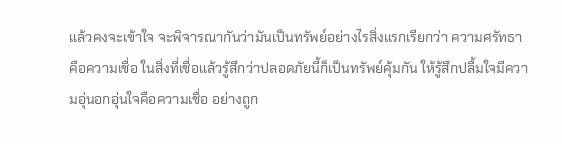แล้วคงจะเข้าใจ จะพิจารณากันว่ามันเป็นทรัพย์อย่างไรสิ่งแรกเรียกว่า ความศรัทธาคือความเชื่อ ในสิ่งที่เชื่อแล้วรู้สึกว่าปลอดภัยนี้ก็เป็นทรัพย์คุ้มกัน ให้รู้สึกปลื้มใจมีความอุ่นอกอุ่นใจคือความเชื่อ อย่างถูก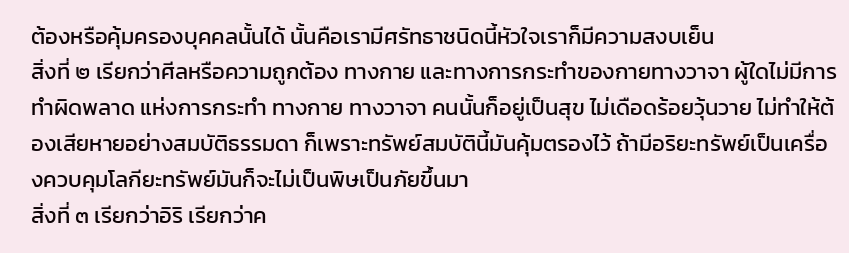ต้องหรือคุ้มครองบุคคลนั้นได้ นั้นคือเรามีศรัทธาชนิดนี้หัวใจเราก็มีความสงบเย็น
สิ่งที่ ๒ เรียกว่าศีลหรือความถูกต้อง ทางกาย และทางการกระทำของกายทางวาจา ผู้ใดไม่มีการทำผิดพลาด แห่งการกระทำ ทางกาย ทางวาจา คนนั้นก็อยู่เป็นสุข ไม่เดือดร้อยวุ้นวาย ไม่ทำให้ต้องเสียหายอย่างสมบัติธรรมดา ก็เพราะทรัพย์สมบัตินี้มันคุ้มตรองไว้ ถ้ามีอริยะทรัพย์เป็นเครื่องควบคุมโลกียะทรัพย์มันก็จะไม่เป็นพิษเป็นภัยขึ้นมา
สิ่งที่ ๓ เรียกว่าอิริ เรียกว่าค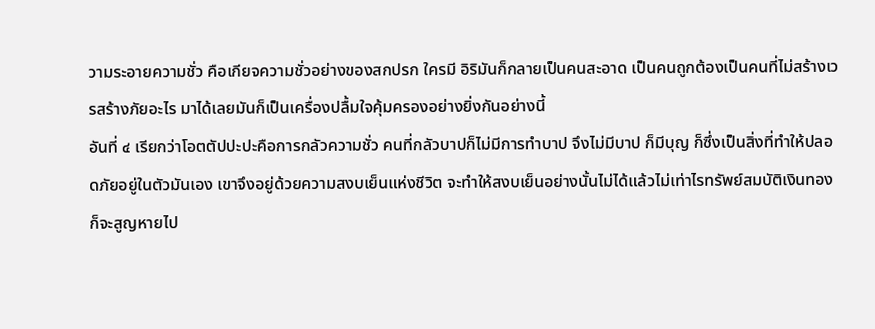วามระอายความชั่ว คือเกียจความชั่วอย่างของสกปรก ใครมี อิริมันก็กลายเป็นคนสะอาด เป็นคนถูกต้องเป็นคนที่ไม่สร้างเวรสร้างภัยอะไร มาได้เลยมันก็เป็นเครื่องปลื้มใจคุ้มครองอย่างยิ่งกันอย่างนี้
อันที่ ๔ เรียกว่าโอตตัปปะปะคือการกลัวความชั่ว คนที่กลัวบาปก็ไม่มีการทำบาป จึงไม่มีบาป ก็มีบุญ ก็ซึ่งเป็นสิ่งที่ทำให้ปลอดภัยอยู่ในตัวมันเอง เขาจึงอยู่ด้วยความสงบเย็นแห่งชีวิต จะทำให้สงบเย็นอย่างนั้นไม่ได้แล้วไม่เท่าไรทรัพย์สมบัติเงินทองก็จะสูญหายไป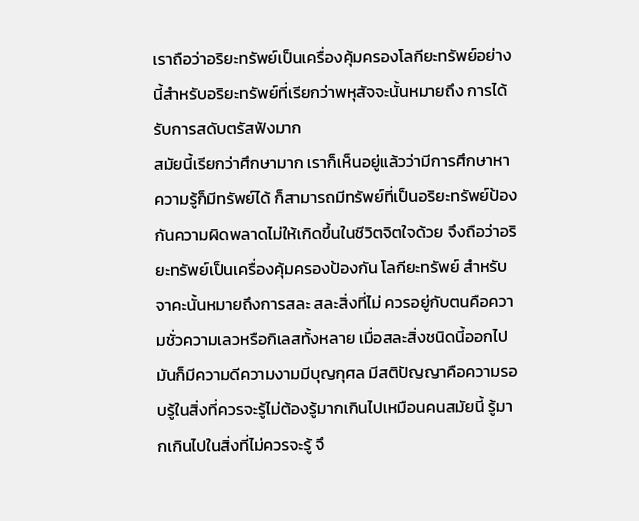เราถือว่าอริยะทรัพย์เป็นเครื่องคุ้มครองโลกียะทรัพย์อย่างนี้สำหรับอริยะทรัพย์ที่เรียกว่าพหุสัจจะนั้นหมายถึง การได้รับการสดับตรัสฟังมาก
สมัยนี้เรียกว่าศึกษามาก เราก็เห็นอยู่แล้วว่ามีการศึกษาหาความรู้ก็มีทรัพย์ได้ ก็สามารถมีทรัพย์ที่เป็นอริยะทรัพย์ป้องกันความผิดพลาดไม่ให้เกิดขึ้นในชีวิตจิตใจด้วย จึงถือว่าอริยะทรัพย์เป็นเครื่องคุ้มครองป้องกัน โลกียะทรัพย์ สำหรับจาคะนั้นหมายถึงการสละ สละสิ่งที่ไม่ ควรอยู่กับตนคือความชั่วความเลวหรือกิเลสทั้งหลาย เมื่อสละสิ่งชนิดนี้ออกไปมันก็มีความดีความงามมีบุญกุศล มีสติปัญญาคือความรอบรู้ในสิ่งที่ควรจะรู้ไม่ต้องรู้มากเกินไปเหมือนคนสมัยนี้ รู้มากเกินไปในสิ่งที่ไม่ควรจะรู้ จึ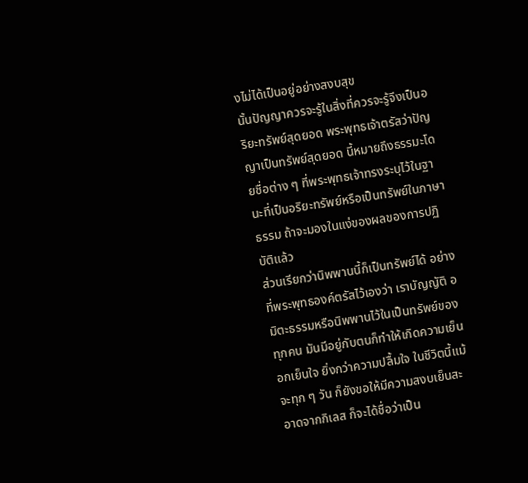งไม่ได้เป็นอยู่อย่างสงบสุข
นั้นปัญญาควรจะรู้ในสิ่งที่ควรจะรู้จึงเป็นอริยะทรัพย์สุดยอด พระพุทธเจ้าตรัสว่าปัญญาเป็นทรัพย์สุดยอด นี้หมายถึงธรรมะโดยชื่อต่าง ๆ ที่พระพุทธเจ้าทรงระบุไว้ในฐานะที่เป็นอริยะทรัพย์หรือเป็นทรัพย์ในภาษาธรรม ถ้าจะมองในแง่ของผลของการปฏิบัติแล้ว
ส่วนเรียกว่านิพพานนี้ก็เป็นทรัพย์ได้ อย่างที่พระพุทธองค์ตรัสไว้เองว่า เราบัญญัติ อมิตะธรรมหรือนิพพานไว้ในเป็นทรัพย์ของทุกคน มันมีอยู่กับตนก็ทำให้เกิดความเย็นอกเย็นใจ ยิ่งกว่าความปลื้มใจ ในชีวิตนี้แม้จะทุก ๆ วัน ก็ยังขอให้มีความสงบเย็นสะอาดจากกิเลส ก็จะได้ชื่อว่าเป็น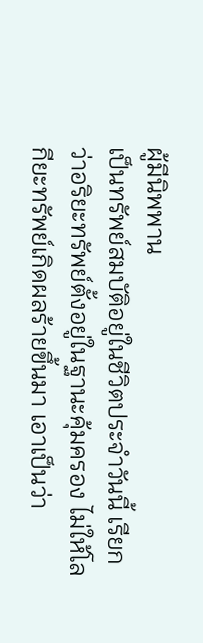ผู้มีนิพพาน
เป็นทรัพย์สมบัติอยู่ในชีวิตประจำวันนี้ เรียกว่าอริยะทรัพย์ตั้งอยู่ในฐานะคุ้มครอง ไม่ให้โลกียะทรัพย์เกิดผลร้ายขึ้นมา เอาเป็นว่า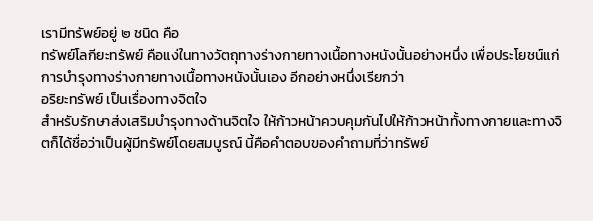เรามีทรัพย์อยู่ ๒ ชนิด คือ
ทรัพย์โลกียะทรัพย์ คือแง่ในทางวัตถุทางร่างกายทางเนื้อทางหนังนั้นอย่างหนึ่ง เพื่อประโยชน์แก่การบำรุงทางร่างกายทางเนื้อทางหนังนั้นเอง อีกอย่างหนึ่งเรียกว่า
อริยะทรัพย์ เป็นเรื่องทางจิตใจ
สำหรับรักษาส่งเสริมบำรุงทางด้านจิตใจ ให้ก้าวหน้าควบคุมกันไปให้ก้าวหน้าทั้งทางกายและทางจิตก็ได้ชื่อว่าเป็นผู้มีทรัพย์โดยสมบูรณ์ นี้คือคำตอบของคำถามที่ว่าทรัพย์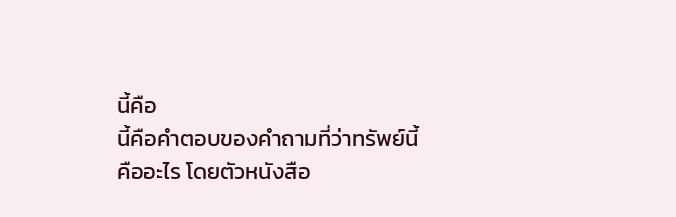นี้คือ
นี้คือคำตอบของคำถามที่ว่าทรัพย์นี้คืออะไร โดยตัวหนังสือ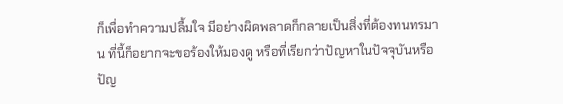ก็เพื่อทำความปลื้มใจ มีอย่างผิดพลาดก็กลายเป็นสิ่งที่ต้องทนทรมาน ที่นี้ก็อยากจะขอร้องให้มองดู หรือที่เรียกว่าปัญหาในปัจจุบันหรือปัญ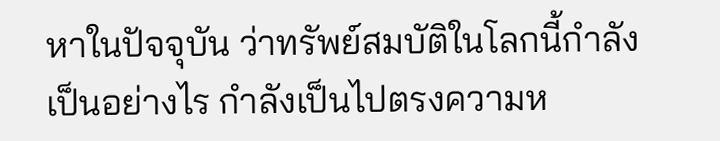หาในปัจจุบัน ว่าทรัพย์สมบัติในโลกนี้กำลังเป็นอย่างไร กำลังเป็นไปตรงความห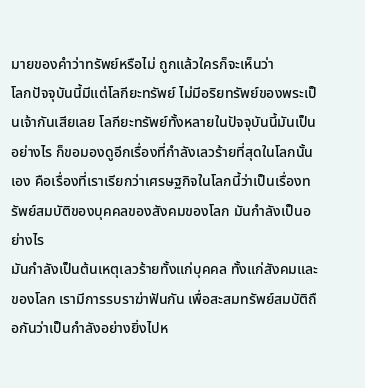มายของคำว่าทรัพย์หรือไม่ ถูกแล้วใครก็จะเห็นว่า
โลกปัจจุบันนี้มีแต่โลกียะทรัพย์ ไม่มีอริยทรัพย์ของพระเป็นเจ้ากันเสียเลย โลกียะทรัพย์ทั้งหลายในปัจจุบันนี้มันเป็นอย่างไร ก็ขอมองดูอีกเรื่องที่กำลังเลวร้ายที่สุดในโลกนั้นเอง คือเรื่องที่เราเรียกว่าเศรษฐกิจในโลกนี้ว่าเป็นเรื่องทรัพย์สมบัติของบุคคลของสังคมของโลก มันกำลังเป็นอย่างไร
มันกำลังเป็นต้นเหตุเลวร้ายทั้งแก่บุคคล ทั้งแก่สังคมและของโลก เรามีการรบราฆ่าฟันกัน เพื่อสะสมทรัพย์สมบัติถือกันว่าเป็นกำลังอย่างยิ่งไปห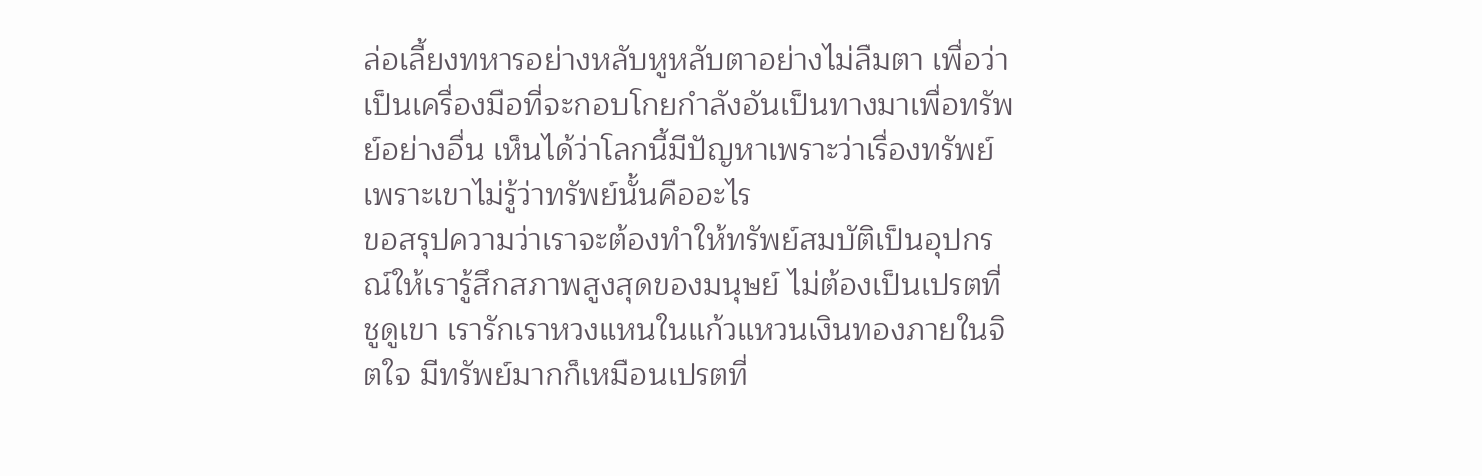ล่อเลี้ยงทหารอย่างหลับหูหลับตาอย่างไม่ลืมตา เพื่อว่าเป็นเครื่องมือที่จะกอบโกยกำลังอันเป็นทางมาเพื่อทรัพย์อย่างอื่น เห็นได้ว่าโลกนี้มีปัญหาเพราะว่าเรื่องทรัพย์เพราะเขาไม่รู้ว่าทรัพย์นั้นคืออะไร
ขอสรุปความว่าเราจะต้องทำให้ทรัพย์สมบัติเป็นอุปกรณ์ให้เรารู้สึกสภาพสูงสุดของมนุษย์ ไม่ต้องเป็นเปรตที่ชูดูเขา เรารักเราหวงแหนในแก้วแหวนเงินทองภายในจิตใจ มีทรัพย์มากก็เหมือนเปรตที่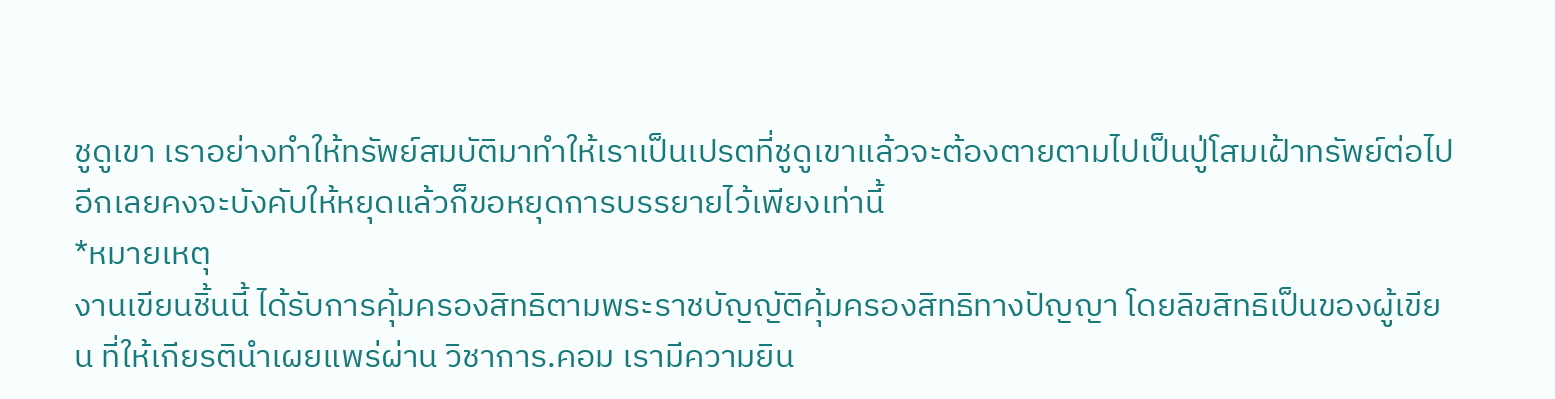ชูดูเขา เราอย่างทำให้ทรัพย์สมบัติมาทำให้เราเป็นเปรตที่ชูดูเขาแล้วจะต้องตายตามไปเป็นปู่โสมเฝ้าทรัพย์ต่อไปอีกเลยคงจะบังคับให้หยุดแล้วก็ขอหยุดการบรรยายไว้เพียงเท่านี้
*หมายเหตุ
งานเขียนชิ้นนี้ ได้รับการคุ้มครองสิทธิตามพระราชบัญญัติคุ้มครองสิทธิทางปัญญา โดยลิขสิทธิเป็นของผู้เขียน ที่ให้เกียรตินำเผยแพร่ผ่าน วิชาการ.คอม เรามีความยิน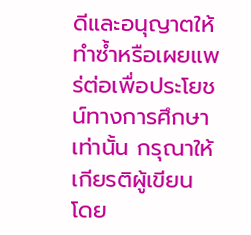ดีและอนุญาตให้ทำซ้ำหรือเผยแพร่ต่อเพื่อประโยชน์ทางการศึกษาเท่านั้น กรุณาให้เกียรติผู้เขียน โดย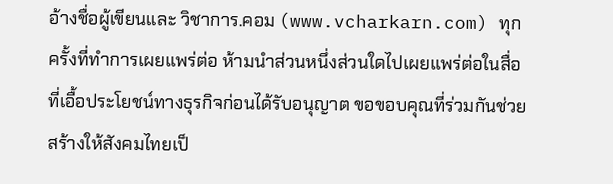อ้างชื่อผู้เขียนและ วิชาการ.คอม (www.vcharkarn.com) ทุกครั้งที่ทำการเผยแพร่ต่อ ห้ามนำส่วนหนึ่งส่วนใดไปเผยแพร่ต่อในสื่อที่เอื้อประโยชน์ทางธุรกิจก่อนได้รับอนุญาต ขอขอบคุณที่ร่วมกันช่วยสร้างให้สังคมไทยเป็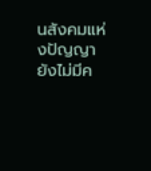นสังคมแห่งปัญญา
ยังไม่มีค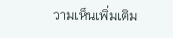วามเห็นเพิ่มเติม